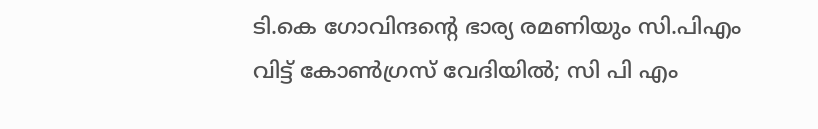ടി.കെ ഗോവിന്ദന്റെ ഭാര്യ രമണിയും സി.പിഎം വിട്ട് കോണ്‍ഗ്രസ് വേദിയില്‍; സി പി എം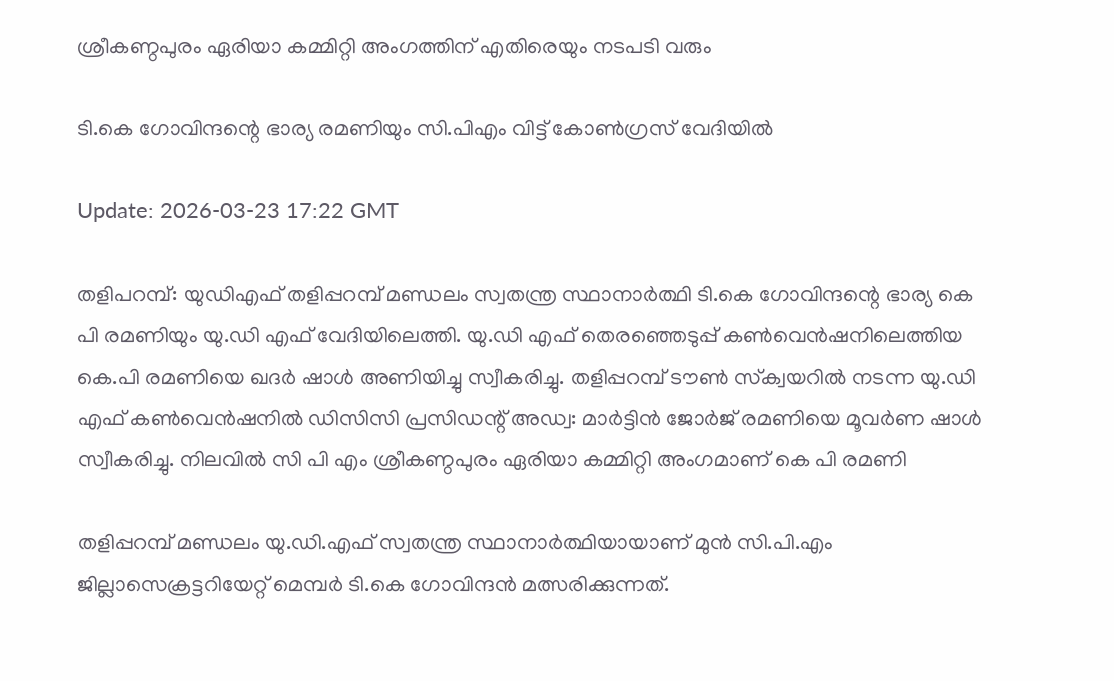ശ്രീകണ്ഠപുരം ഏരിയാ കമ്മിറ്റി അംഗത്തിന് എതിരെയും നടപടി വരും

ടി.കെ ഗോവിന്ദന്റെ ഭാര്യ രമണിയും സി.പിഎം വിട്ട് കോണ്‍ഗ്രസ് വേദിയില്‍

Update: 2026-03-23 17:22 GMT

തളിപറമ്പ്: യുഡിഎഫ് തളിപ്പറമ്പ് മണ്ഡലം സ്വതന്ത്ര സ്ഥാനാര്‍ത്ഥി ടി.കെ ഗോവിന്ദന്റെ ഭാര്യ കെ പി രമണിയും യു.ഡി എഫ് വേദിയിലെത്തി. യു.ഡി എഫ് തെരഞ്ഞെടുപ്പ് കണ്‍വെന്‍ഷനിലെത്തിയ കെ.പി രമണിയെ ഖദര്‍ ഷാള്‍ അണിയിച്ചു സ്വീകരിച്ചു. തളിപ്പറമ്പ് ടൗണ്‍ സ്‌ക്വയറില്‍ നടന്ന യു.ഡി എഫ് കണ്‍വെന്‍ഷനില്‍ ഡിസിസി പ്രസിഡന്റ് അഡ്വ: മാര്‍ട്ടിന്‍ ജോര്‍ജ് രമണിയെ മൂവര്‍ണ ഷാള്‍ സ്വീകരിച്ചു. നിലവില്‍ സി പി എം ശ്രീകണ്ഠപുരം ഏരിയാ കമ്മിറ്റി അംഗമാണ് കെ പി രമണി

തളിപ്പറമ്പ് മണ്ഡലം യു.ഡി.എഫ് സ്വതന്ത്ര സ്ഥാനാര്‍ത്ഥിയായാണ് മുന്‍ സി.പി.എം ജില്ലാസെക്രട്ടറിയേറ്റ് മെമ്പര്‍ ടി.കെ ഗോവിന്ദന്‍ മത്സരിക്കുന്നത്.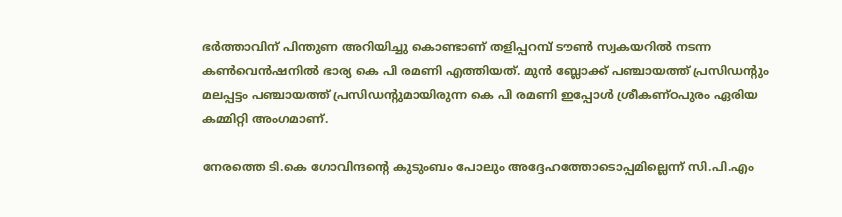ഭര്‍ത്താവിന് പിന്തുണ അറിയിച്ചു കൊണ്ടാണ് തളിപ്പറമ്പ് ടൗണ്‍ സ്വകയറില്‍ നടന്ന കണ്‍വെന്‍ഷനില്‍ ഭാര്യ കെ പി രമണി എത്തിയത്. മുന്‍ ബ്ലോക്ക് പഞ്ചായത്ത് പ്രസിഡന്റും മലപ്പട്ടം പഞ്ചായത്ത് പ്രസിഡന്റുമായിരുന്ന കെ പി രമണി ഇപ്പോള്‍ ശ്രീകണ്ഠപുരം ഏരിയ കമ്മിറ്റി അംഗമാണ്.

നേരത്തെ ടി.കെ ഗോവിന്ദന്റെ കുടുംബം പോലും അദ്ദേഹത്തോടൊപ്പമില്ലെന്ന് സി.പി.എം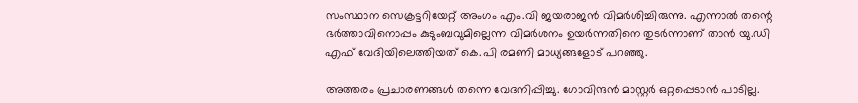സംസ്ഥാന സെക്രട്ടറിയേറ്റ് അംഗം എം.വി ജയരാജന്‍ വിമര്‍ശിച്ചിരുന്നു. എന്നാല്‍ തന്റെ ഭര്‍ത്താവിനൊപ്പം കുടുംബവുമില്ലെന്ന വിമര്‍ശനം ഉയര്‍ന്നതിനെ തുടര്‍ന്നാണ് താന്‍ യു.ഡി എഫ് വേദിയിലെത്തിയത് കെ.പി രമണി മാധ്യങ്ങളോട് പറഞ്ഞു.

അത്തരം പ്രചാരണങ്ങള്‍ തന്നെ വേദനിപ്പിച്ചു. ഗോവിന്ദന്‍ മാസ്റ്റര്‍ ഒറ്റപ്പെടാന്‍ പാടില്ല.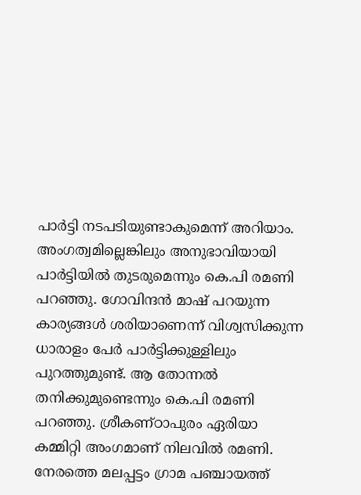പാര്‍ട്ടി നടപടിയുണ്ടാകുമെന്ന് അറിയാം. അംഗത്വമില്ലെങ്കിലും അനുഭാവിയായി പാര്‍ട്ടിയില്‍ തുടരുമെന്നും കെ.പി രമണി പറഞ്ഞു. ഗോവിന്ദന്‍ മാഷ് പറയുന്ന കാര്യങ്ങള്‍ ശരിയാണെന്ന് വിശ്വസിക്കുന്ന ധാരാളം പേര്‍ പാര്‍ട്ടിക്കുള്ളിലും പുറത്തുമുണ്ട്. ആ തോന്നല്‍ തനിക്കുമുണ്ടെന്നും കെ.പി രമണി പറഞ്ഞു. ശ്രീകണ്ഠാപുരം ഏരിയാ കമ്മിറ്റി അംഗമാണ് നിലവില്‍ രമണി. നേരത്തെ മലപ്പട്ടം ഗ്രാമ പഞ്ചായത്ത്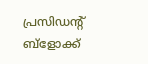പ്രസിഡന്റ് ബ്‌ളോക്ക്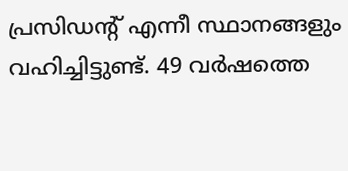പ്രസിഡന്റ് എന്നീ സ്ഥാനങ്ങളും വഹിച്ചിട്ടുണ്ട്. 49 വര്‍ഷത്തെ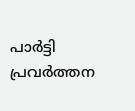പാര്‍ട്ടി പ്രവര്‍ത്തന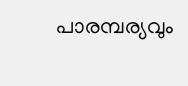പാരമ്പര്യവും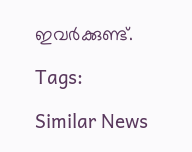ഇവര്‍ക്കുണ്ട്.

Tags:

Similar News